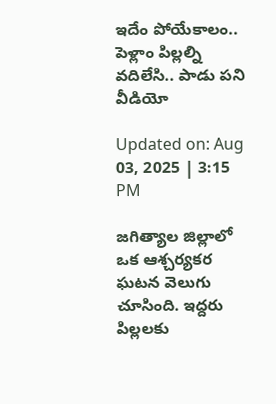ఇదేం పోయేకాలం.. పెళ్లాం పిల్లల్ని వదిలేసి.. పాడు పని వీడియో

Updated on: Aug 03, 2025 | 3:15 PM

జగిత్యాల జిల్లాలో ఒక ఆశ్చర్యకర ఘటన వెలుగు చూసింది. ఇద్దరు పిల్లలకు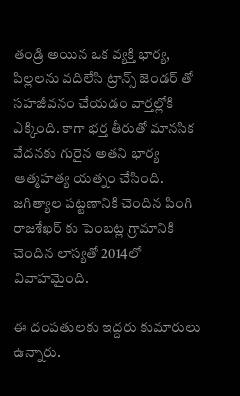తండ్రి అయిన ఒక వ్యక్తి భార్య, పిల్లలను వదిలేసి ట్రాన్స్‌ జెండర్ తో సహజీవనం చేయడం వార్తల్లోకి ఎక్కింది. కాగా భర్త తీరుతో మానసిక వేదనకు గురైన అతని భార్య ఆత్మహత్య యత్నం చేసింది. జగిత్యాల పట్టణానికి చెందిన పింగి రాజశేఖర్ కు పెంబట్ల గ్రామానికి చెందిన లాస్యతో 2014లో వివాహమైంది.

ఈ దంపతులకు ఇద్దరు కుమారులు ఉన్నారు.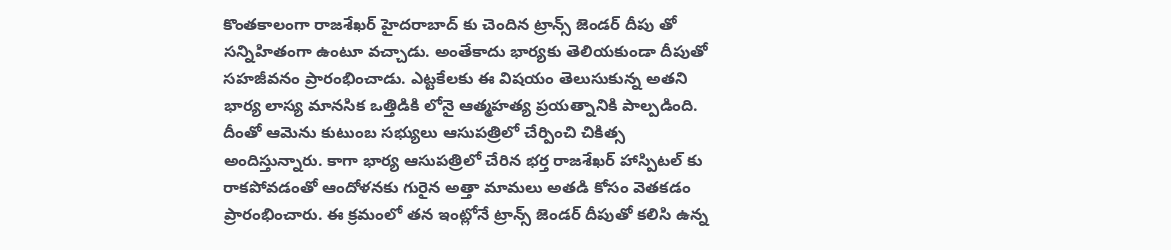కొంతకాలంగా రాజశేఖర్ హైదరాబాద్ కు చెందిన ట్రాన్స్ జెండర్ దీపు తో సన్నిహితంగా ఉంటూ వచ్చాడు. అంతేకాదు భార్యకు తెలియకుండా దీపుతో సహజీవనం ప్రారంభించాడు. ఎట్టకేలకు ఈ విషయం తెలుసుకున్న అతని భార్య లాస్య మానసిక ఒత్తిడికి లోనై ఆత్మహత్య ప్రయత్నానికి పాల్పడింది. దీంతో ఆమెను కుటుంబ సభ్యులు ఆసుపత్రిలో చేర్పించి చికిత్స అందిస్తున్నారు. కాగా భార్య ఆసుపత్రిలో చేరిన భర్త రాజశేఖర్ హాస్పిటల్ కు రాకపోవడంతో ఆందోళనకు గురైన అత్తా మామలు అతడి కోసం వెతకడం ప్రారంభించారు. ఈ క్రమంలో తన ఇంట్లోనే ట్రాన్స్ జెండర్ దీపుతో కలిసి ఉన్న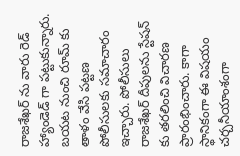రాజశేఖర్ ను వారు రెడ్ హ్యాండెడ్ గా పట్టుకున్నారు. బయట నుంచి రూమ్ కు తాళం వేసి పట్టణ పోలీసులకు సమాచారం ఇచ్చారు. పోలీసులు రాజశేఖర్ దీపులను స్టేషన్ కు తరలించి విచారణ ప్రారంభించారు. కాగా స్థానికంగా ఈ విషయం చర్చనీయాంశంగా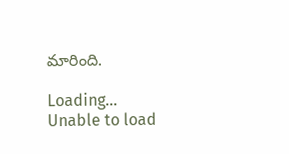మారింది.

Loading...
Unable to load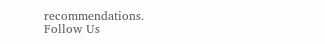recommendations.
Follow Us